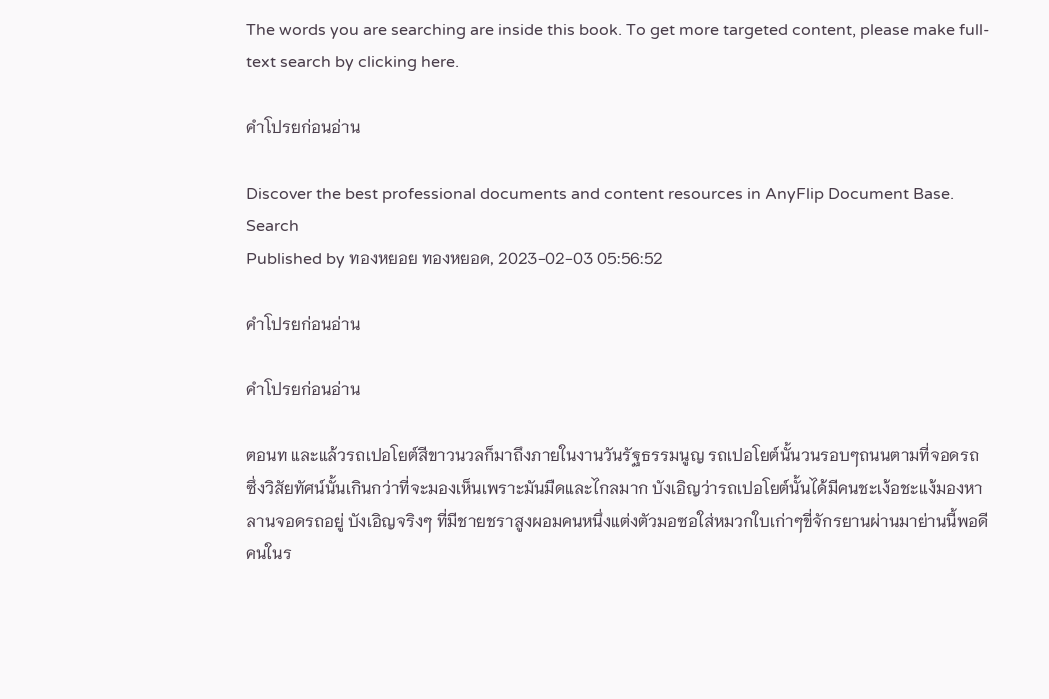The words you are searching are inside this book. To get more targeted content, please make full-text search by clicking here.

คำโปรยก่อนอ่าน

Discover the best professional documents and content resources in AnyFlip Document Base.
Search
Published by ทองหยอย ทองหยอด, 2023-02-03 05:56:52

คำโปรยก่อนอ่าน

คำโปรยก่อนอ่าน

ตอนท และแล้วรถเปอโยต์สีขาวนวลก็มาถึงภายในงานวันรัฐธรรมนูญ รถเปอโยต์นั้นวนรอบๆถนนตามที่จอดรถ ซึ่งวิสัยทัศน์นั้นเกินกว่าที่จะมองเห็นเพราะมันมืดและไกลมาก บังเอิญว่ารถเปอโยต์นั้นได้มีคนชะเง้อชะแง้มองหาลานจอดรถอยู่ บังเอิญจริงๆ ที่มีชายชราสูงผอมคนหนึ่งแต่งตัวมอซอใส่หมวกใบเก่าๆขี่จักรยานผ่านมาย่านนี้พอดี คนในร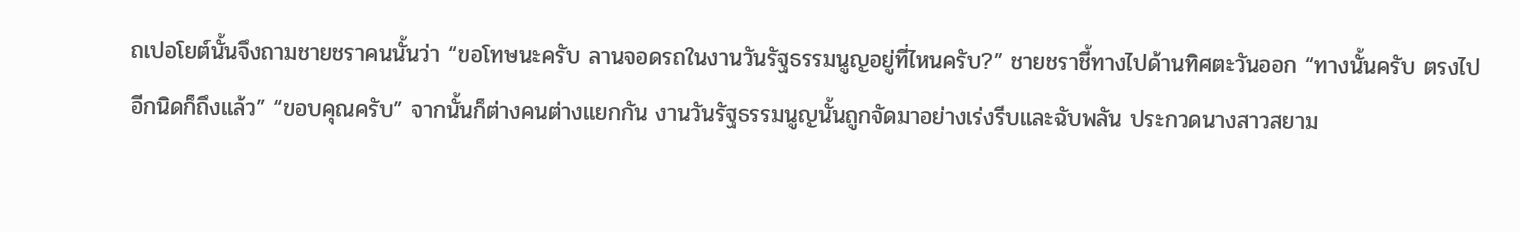ถเปอโยต์นั้นจึงถามชายชราคนนั้นว่า “ขอโทษนะครับ ลานจอดรถในงานวันรัฐธรรมนูญอยู่ที่ไหนครับ?” ชายชราชี้ทางไปด้านทิศตะวันออก “ทางนั้นครับ ตรงไปอีกนิดก็ถึงแล้ว” “ขอบคุณครับ” จากนั้นก็ต่างคนต่างแยกกัน งานวันรัฐธรรมนูญนั้นถูกจัดมาอย่างเร่งรีบและฉับพลัน ประกวดนางสาวสยาม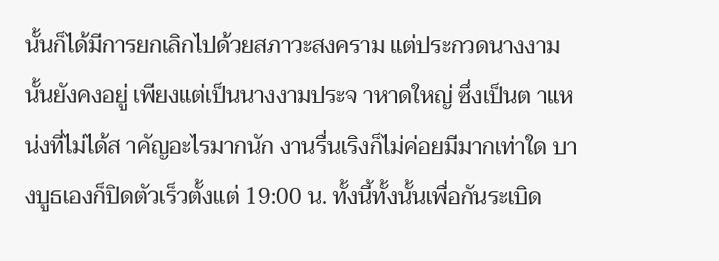นั้นก็ได้มีการยกเลิกไปด้วยสภาวะสงคราม แต่ประกวดนางงามนั้นยังคงอยู่ เพียงแต่เป็นนางงามประจ าหาดใหญ่ ซึ่งเป็นต าแหน่งที่ไม่ได้ส าคัญอะไรมากนัก งานรื่นเริงก็ไม่ค่อยมีมากเท่าใด บางบูธเองก็ปิดตัวเร็วตั้งแต่ 19:00 น. ทั้งนี้ทั้งนั้นเพื่อกันระเบิด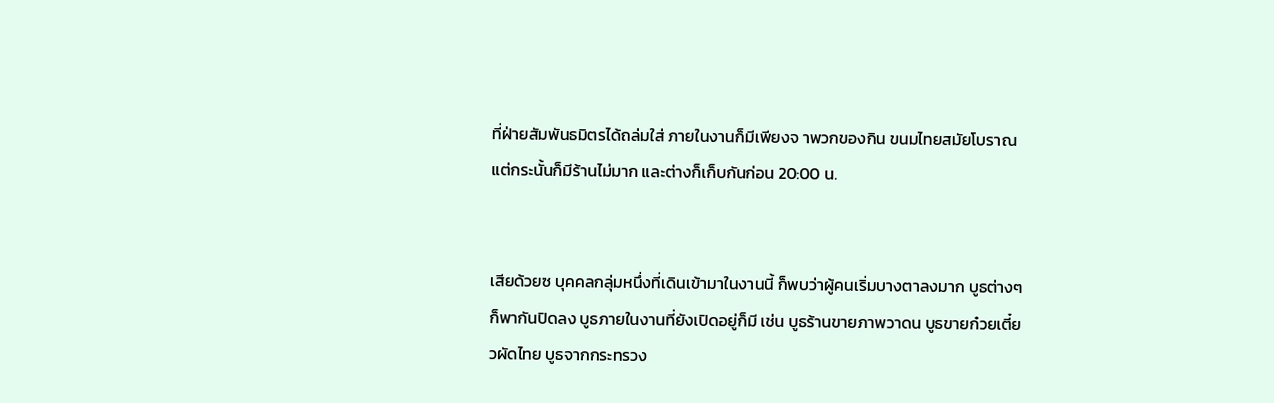ที่ฝ่ายสัมพันธมิตรได้ถล่มใส่ ภายในงานก็มีเพียงจ าพวกของกิน ขนมไทยสมัยโบราณ แต่กระนั้นก็มีร้านไม่มาก และต่างก็เก็บกันก่อน 20:00 น.


เสียด้วยซ บุคคลกลุ่มหนึ่งที่เดินเข้ามาในงานนี้ ก็พบว่าผู้คนเริ่มบางตาลงมาก บูธต่างๆก็พากันปิดลง บูธภายในงานที่ยังเปิดอยู่ก็มี เช่น บูธร้านขายภาพวาดน บูธขายก๋วยเตี๋ยวผัดไทย บูธจากกระทรวง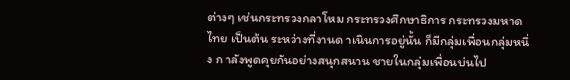ต่างๆ เช่นกระทรวงกลาโหม กระทรวงศึกษาธิการ กระทรวงมหาดไทย เป็นต้น ระหว่างที่งานด าเนินการอยู่นั้น ก็มีกลุ่มเพื่อนกลุ่มหนึ่ง ก าลังพูดคุยกันอย่างสนุกสนาน ชายในกลุ่มเพื่อนบ่นไป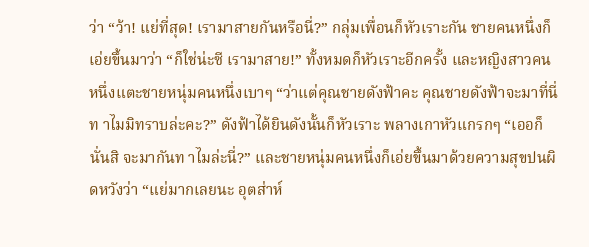ว่า “ว้า! แย่ที่สุด! เรามาสายกันหรือนี่?” กลุ่มเพื่อนก็หัวเราะกัน ชายคนหนึ่งก็เอ่ยขึ้นมาว่า “ก็ใช่น่ะซี เรามาสาย!” ทั้งหมดก็หัวเราะอีกครั้ง และหญิงสาวคนหนึ่งแตะชายหนุ่มคนหนึ่งเบาๆ “ว่าแต่คุณชายดังฟ้าคะ คุณชายดังฟ้าจะมาที่นี่ท าไมมิทราบล่ะคะ?” ดังฟ้าได้ยินดังนั้นก็หัวเราะ พลางเกาหัวแกรกๆ “เออก็นั่นสิ จะมากันท าไมล่ะนี่?” และชายหนุ่มคนหนึ่งก็เอ่ยขึ้นมาด้วยความสุขปนผิดหวังว่า “แย่มากเลยนะ อุตส่าห์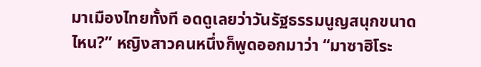มาเมืองไทยทั้งที อดดูเลยว่าวันรัฐธรรมนูญสนุกขนาดไหน?” หญิงสาวคนหนึ่งก็พูดออกมาว่า “มาซาฮิโระ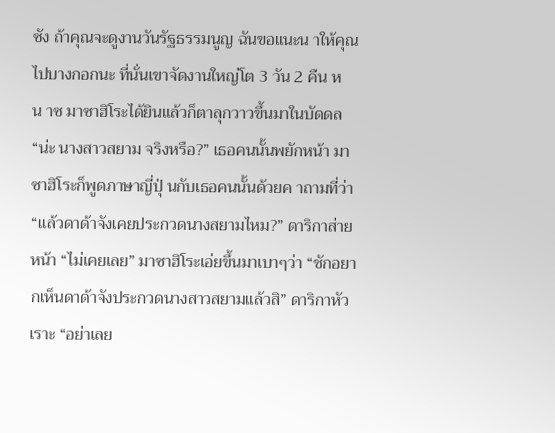ซัง ถ้าคุณจะดูงานวันรัฐธรรมนูญ ฉันขอแนะน าให้คุณไปบางกอกนะ ที่นั่นเขาจัดงานใหญ่โต 3 วัน 2 คืน หน าซ มาซาฮิโระได้ยินแล้วก็ตาลุกวาวขึ้นมาในบัดดล “น่ะ นางสาวสยาม จริงหรือ?” เธอคนนั้นพยักหน้า มาซาฮิโระก็พูดภาษาญี่ปุ่ นกับเธอคนนั้นด้วยค าถามที่ว่า “แล้วดาด้าจังเคยประกวดนางสยามไหม?” ดาริกาส่ายหน้า “ไม่เคยเลย” มาซาฮิโระเอ่ยขึ้นมาเบาๆว่า “ชักอยากเห็นดาด้าจังประกวดนางสาวสยามแล้วสิ” ดาริกาหัวเราะ “อย่าเลย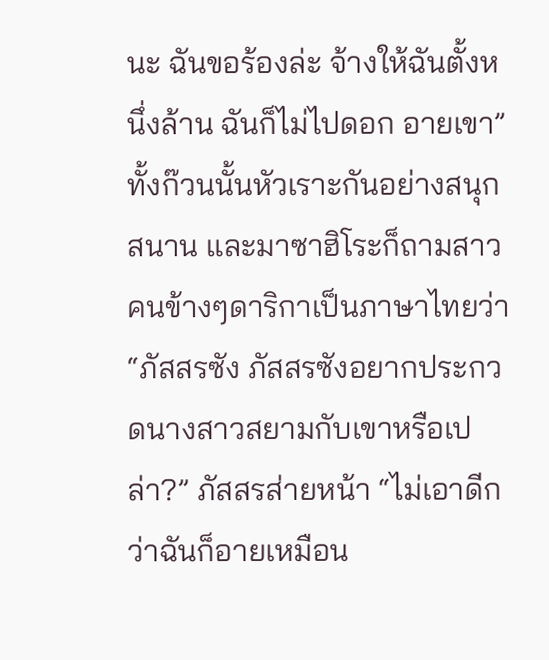นะ ฉันขอร้องล่ะ จ้างให้ฉันตั้งหนึ่งล้าน ฉันก็ไม่ไปดอก อายเขา” ทั้งก๊วนนั้นหัวเราะกันอย่างสนุกสนาน และมาซาฮิโระก็ถามสาวคนข้างๆดาริกาเป็นภาษาไทยว่า “ภัสสรซัง ภัสสรซังอยากประกวดนางสาวสยามกับเขาหรือเปล่า?” ภัสสรส่ายหน้า “ไม่เอาดีกว่าฉันก็อายเหมือน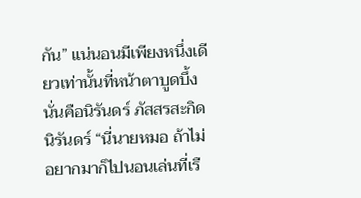กัน” แน่นอนมีเพียงหนึ่งเดียวเท่านั้นที่หน้าตาบูดบึ้ง นั่นคือนิรันดร์ ภัสสรสะกิดนิรันดร์ “นี่นายหมอ ถ้าไม่อยากมาก็ไปนอนเล่นที่เรื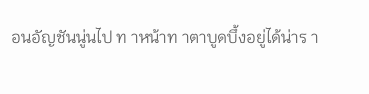อนอัญชันนู่นไป ท าหน้าท าตาบูดบึ้งอยู่ได้น่าร า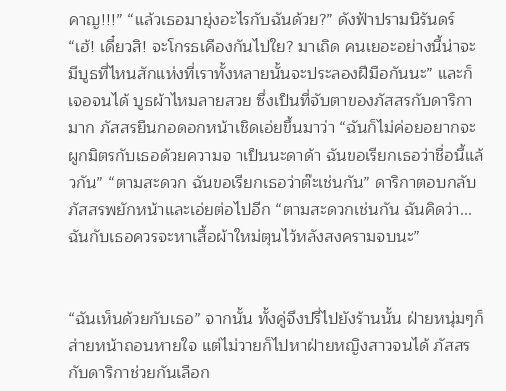คาญ!!!” “แล้วเธอมายุ่งอะไรกับฉันด้วย?” ดังฟ้าปรามนิรันดร์ “เฮ้! เดี๋ยวสิ! จะโกรธเคืองกันไปใย? มาเถิด คนเยอะอย่างนี้น่าจะมีบูธที่ไหนสักแห่งที่เราทั้งหลายนั้นจะประลองฝีมือกันนะ” และก็เจอจนได้ บูธผ้าไหมลายสวย ซึ่งเป็นที่จับตาของภัสสรกับดาริกามาก ภัสสรยืนกอดอกหน้าเชิดเอ่ยขึ้นมาว่า “ฉันก็ไม่ค่อยอยากจะผูกมิตรกับเธอด้วยความจ าเป็นนะดาด้า ฉันขอเรียกเธอว่าชื่อนี้แล้วกัน” “ตามสะดวก ฉันขอเรียกเธอว่าต๊ะเช่นกัน” ดาริกาตอบกลับ ภัสสรพยักหน้าและเอ่ยต่อไปอีก “ตามสะดวกเช่นกัน ฉันคิดว่า...ฉันกับเธอควรจะหาเสื้อผ้าใหม่ตุนไว้หลังสงครามจบนะ”


“ฉันเห็นด้วยกับเธอ” จากนั้น ทั้งคู่จึงปรี่ไปยังร้านนั้น ฝ่ายหนุ่มๆก็ส่ายหน้าถอนหายใจ แต่ไม่วายก็ไปหาฝ่ายหญิงสาวจนได้ ภัสสรกับดาริกาช่วยกันเลือก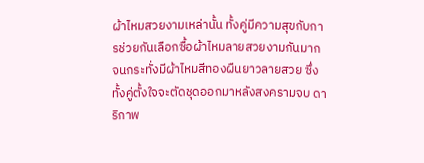ผ้าไหมสวยงามเหล่านั้น ทั้งคู่มีความสุขกับการช่วยกันเลือกซื้อผ้าไหมลายสวยงามกันมาก จนกระทั่งมีผ้าไหมสีทองผืนยาวลายสวย ซึ่งทั้งคู่ตั้งใจจะตัดชุดออกมาหลังสงครามจบ ดาริกาพ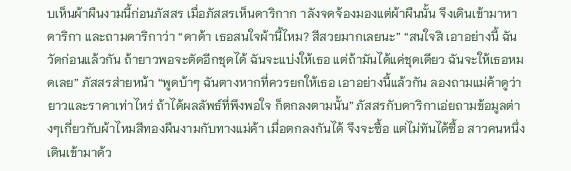บเห็นผ้าผืนงามนี้ก่อนภัสสร เมื่อภัสสรเห็นดาริกาก าลังจดจ้องมองแต่ผ้าผืนนั้น จึงเดินเข้ามาหาดาริกา และถามดาริกาว่า “ดาด้า เธอสนใจผ้านี้ไหม? สีสวยมากเลยนะ” “สนใจสิ เอาอย่างนี้ ฉันวัดก่อนแล้วกัน ถ้ายาวพอจะตัดอีกชุดได้ ฉันจะแบ่งให้เธอ แต่ถ้ามันได้แค่ชุดเดียว ฉันจะให้เธอหมดเลย” ภัสสรส่ายหน้า “พูดบ้าๆ ฉันตางหากที่ควรยกให้เธอ เอาอย่างนี้แล้วกัน ลองถามแม่ค้าดูว่ายาวและราคาเท่าไหร่ ถ้าได้ผลลัพธ์ที่พึงพอใจ ก็ตกลงตามนั้น” ภัสสรกับดาริกาเอ่ยถามข้อมูลต่างๆเกี่ยวกับผ้าไหมสีทองผืนงามกับทางแม่ค้า เมื่อตกลงกันได้ จึงจะซื้อ แต่ไม่ทันได้ซื้อ สาวคนหนึ่งเดินเข้ามาด้ว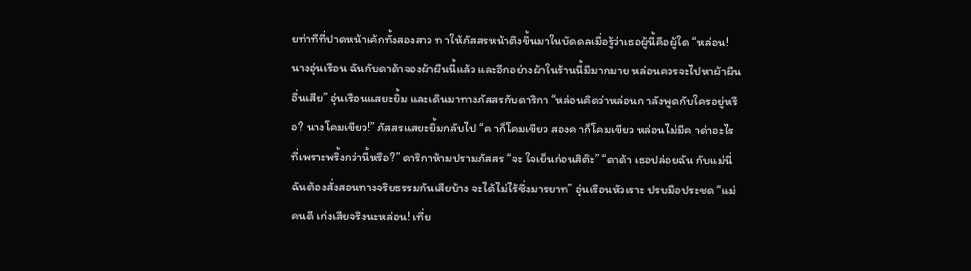ยท่าทีที่ปาดหน้าเค้กทั้งสองสาว ท าให้ภัสสรหน้าตึงขึ้นมาในบัดดลเมื่อรู้ว่าเธอผู้นี้คือผู้ใด “หล่อน! นางอุ่นเรือน ฉันกับดาด้าจองผ้าผืนนี้แล้ว และอีกอย่างผ้าในร้านนี้มีมากมาย หล่อนควรจะไปหาผ้าผืนอื่นเสีย” อุ่นเรือนแสยะยิ้ม และเดินมาทางภัสสรกับดาริกา “หล่อนคิดว่าหล่อนก าลังพูดกับใครอยู่หรือ? นางโคมเขียว!” ภัสสรแสยะยิ้มกลับไป “ค าก็โคมเขียว สองค าก็โคมเขียว หล่อนไม่มีค าด่าอะไรที่เพราะพริ้งกว่านี้หรือ?” ดาริกาห้ามปรามภัสสร “จะ ใจเย็นก่อนสิต๊ะ” “ดาด้า เธอปล่อยฉัน กับแม่นี่ฉันต้องสั่งสอนทางจริยธรรมกันเสียบ้าง จะได้ไม่ไร้ซึ่งมารยาท” อุ่นเรือนหัวเราะ ปรบมือประชด “แม่คนดี เก่งเสียจริงนะหล่อน! เที่ย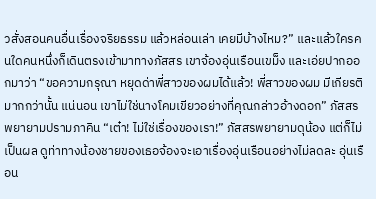วสั่งสอนคนอื่นเรื่องจริยธรรม แล้วหล่อนเล่า เคยมีบ้างไหม?” และแล้วใครคนใดคนหนึ่งก็เดินตรงเข้ามาทางภัสสร เขาจ้องอุ่นเรือนเขม็ง และเอ่ยปากออกมาว่า “ขอความกรุณา หยุดด่าพี่สาวของผมได้แล้ว! พี่สาวของผม มีเกียรติมากกว่านั้น แน่นอน เขาไม่ใช่นางโคมเขียวอย่างที่คุณกล่าวอ้างดอก” ภัสสรพยายามปรามภาคิน “เต๋า! ไม่ใช่เรื่องของเรา!” ภัสสรพยายามดุน้อง แต่ก็ไม่เป็นผล ดูท่าทางน้องชายของเธอจ้องจะเอาเรื่องอุ่นเรือนอย่างไม่ลดละ อุ่นเรือน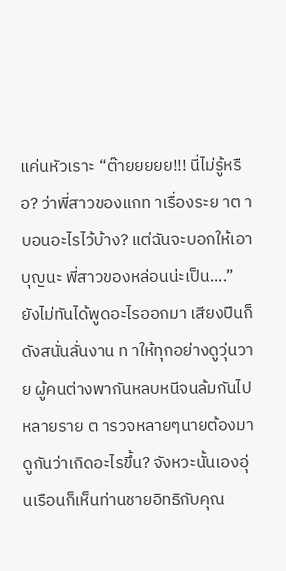แค่นหัวเราะ “ต๊ายยยยย!!! นี่ไม่รู้หรือ? ว่าพี่สาวของแกท าเรื่องระย าต าบอนอะไรไว้บ้าง? แต่ฉันจะบอกให้เอาบุญนะ พี่สาวของหล่อนน่ะเป็น....” ยังไม่ทันได้พูดอะไรออกมา เสียงปืนก็ดังสนั่นลั่นงาน ท าให้ทุกอย่างดูวุ่นวาย ผู้คนต่างพากันหลบหนีจนล้มกันไปหลายราย ต ารวจหลายๆนายต้องมาดูกันว่าเกิดอะไรขึ้น? จังหวะนั้นเองอุ่นเรือนก็เห็นท่านชายอิทธิกับคุณ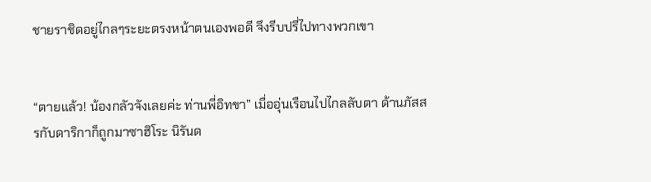ชายราชิดอยู่ไกลๆระยะตรงหน้าตนเองพอดี จึงรีบปรี่ไปทางพวกเขา


“ตายแล้ว! น้องกลัวจังเลยค่ะ ท่านพี่อิทขา” เมื่ออุ่นเรือนไปไกลลับตา ด้านภัสสรกับดาริกาก็ถูกมาซาฮิโระ นิรันด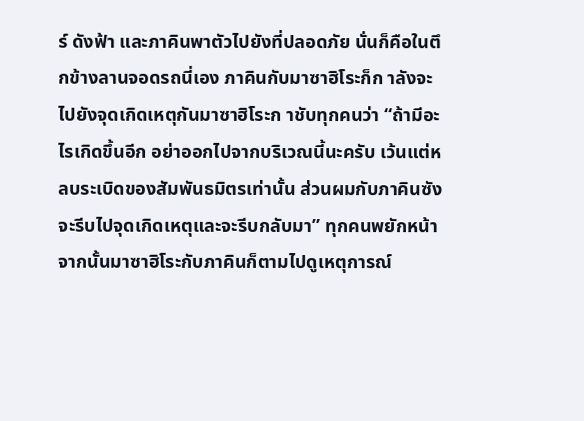ร์ ดังฟ้า และภาคินพาตัวไปยังที่ปลอดภัย นั่นก็คือในตึกข้างลานจอดรถนี่เอง ภาคินกับมาซาฮิโระก็ก าลังจะไปยังจุดเกิดเหตุกันมาซาฮิโระก าชับทุกคนว่า “ถ้ามีอะไรเกิดขึ้นอีก อย่าออกไปจากบริเวณนี้นะครับ เว้นแต่หลบระเบิดของสัมพันธมิตรเท่านั้น ส่วนผมกับภาคินซังจะรีบไปจุดเกิดเหตุและจะรีบกลับมา” ทุกคนพยักหน้า จากนั้นมาซาฮิโระกับภาคินก็ตามไปดูเหตุการณ์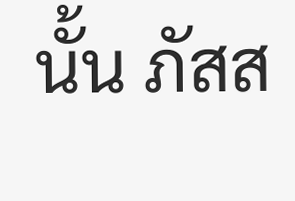นั้น ภัสส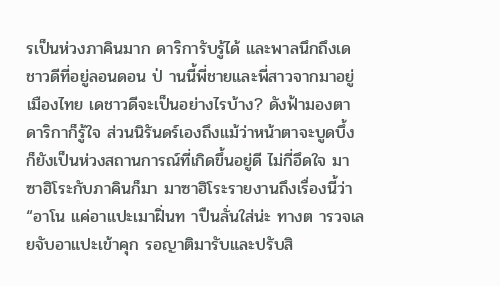รเป็นห่วงภาคินมาก ดาริการับรู้ได้ และพาลนึกถึงเดชาวดีที่อยู่ลอนดอน ป่ านนี้พี่ชายและพี่สาวจากมาอยู่เมืองไทย เดชาวดีจะเป็นอย่างไรบ้าง? ดังฟ้ามองตาดาริกาก็รู้ใจ ส่วนนิรันดร์เองถึงแม้ว่าหน้าตาจะบูดบึ้ง ก็ยังเป็นห่วงสถานการณ์ที่เกิดขึ้นอยู่ดี ไม่กี่อึดใจ มาซาฮิโระกับภาคินก็มา มาซาฮิโระรายงานถึงเรื่องนี้ว่า “อาโน แค่อาแปะเมาฝิ่นท าปืนลั่นใส่น่ะ ทางต ารวจเลยจับอาแปะเข้าคุก รอญาติมารับและปรับสิ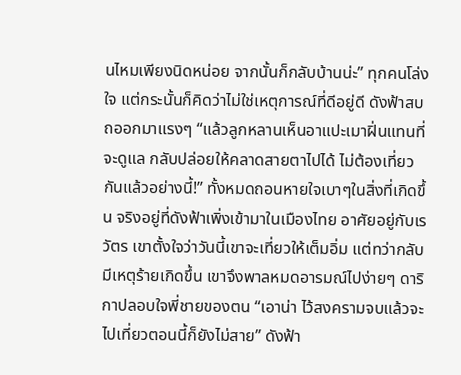นไหมเพียงนิดหน่อย จากนั้นก็กลับบ้านน่ะ” ทุกคนโล่งใจ แต่กระนั้นก็คิดว่าไม่ใช่เหตุการณ์ที่ดีอยู่ดี ดังฟ้าสบถออกมาแรงๆ “แล้วลูกหลานเห็นอาแปะเมาฝิ่นแทนที่จะดูแล กลับปล่อยให้คลาดสายตาไปได้ ไม่ต้องเที่ยวกันแล้วอย่างนี้!” ทั้งหมดถอนหายใจเบาๆในสิ่งที่เกิดขึ้น จริงอยู่ที่ดังฟ้าเพิ่งเข้ามาในเมืองไทย อาศัยอยู่กับเรวัตร เขาตั้งใจว่าวันนี้เขาจะเที่ยวให้เต็มอิ่ม แต่ทว่ากลับมีเหตุร้ายเกิดขึ้น เขาจึงพาลหมดอารมณ์ไปง่ายๆ ดาริกาปลอบใจพี่ชายของตน “เอาน่า ไว้สงครามจบแล้วจะไปเที่ยวตอนนี้ก็ยังไม่สาย” ดังฟ้า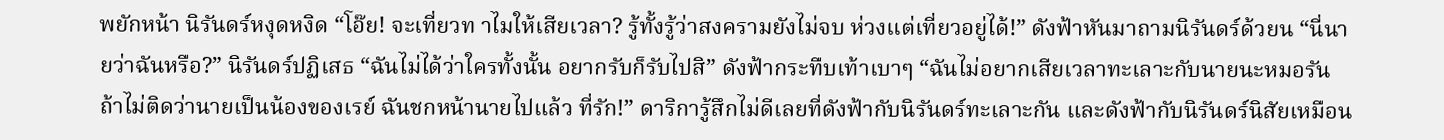พยักหน้า นิรันดร์หงุดหงิด “โอ๊ย! จะเที่ยวท าไมให้เสียเวลา? รู้ทั้งรู้ว่าสงครามยังไม่จบ ห่วงแต่เที่ยวอยู่ได้!” ดังฟ้าหันมาถามนิรันดร์ด้วยน “นี่นายว่าฉันหรือ?” นิรันดร์ปฏิเสธ “ฉันไม่ได้ว่าใครทั้งนั้น อยากรับก็รับไปสิ” ดังฟ้ากระทืบเท้าเบาๆ “ฉันไม่อยากเสียเวลาทะเลาะกับนายนะหมอรัน ถ้าไม่ติดว่านายเป็นน้องของเรย์ ฉันชกหน้านายไปแล้ว ที่รัก!” ดาริการู้สึกไม่ดีเลยที่ดังฟ้ากับนิรันดร์ทะเลาะกัน และดังฟ้ากับนิรันดร์นิสัยเหมือน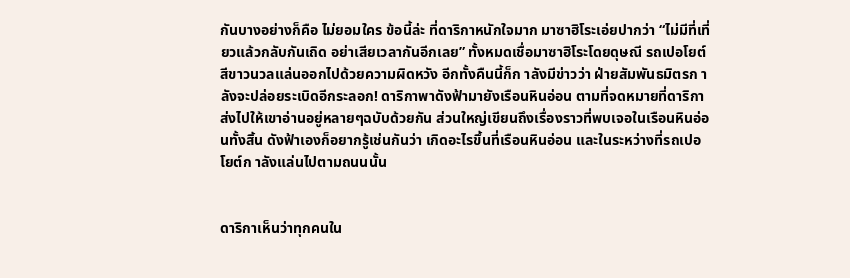กันบางอย่างก็คือ ไม่ยอมใคร ข้อนี้ล่ะ ที่ดาริกาหนักใจมาก มาซาฮิโระเอ่ยปากว่า “ไม่มีที่เที่ยวแล้วกลับกันเถิด อย่าเสียเวลากันอีกเลย” ทั้งหมดเชื่อมาซาฮิโระโดยดุษณี รถเปอโยต์สีขาวนวลแล่นออกไปด้วยความผิดหวัง อีกทั้งคืนนี้ก็ก าลังมีข่าวว่า ฝ่ายสัมพันธมิตรก าลังจะปล่อยระเบิดอีกระลอก! ดาริกาพาดังฟ้ามายังเรือนหินอ่อน ตามที่จดหมายที่ดาริกาส่งไปให้เขาอ่านอยู่หลายๆฉบับด้วยกัน ส่วนใหญ่เขียนถึงเรื่องราวที่พบเจอในเรือนหินอ่อนทั้งสิ้น ดังฟ้าเองก็อยากรู้เช่นกันว่า เกิดอะไรขึ้นที่เรือนหินอ่อน และในระหว่างที่รถเปอโยต์ก าลังแล่นไปตามถนนนั้น


ดาริกาเห็นว่าทุกคนใน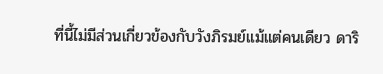ที่นี้ไม่มีส่วนเกี่ยวข้องกับวังภิรมย์แม้แต่คนเดียว ดาริ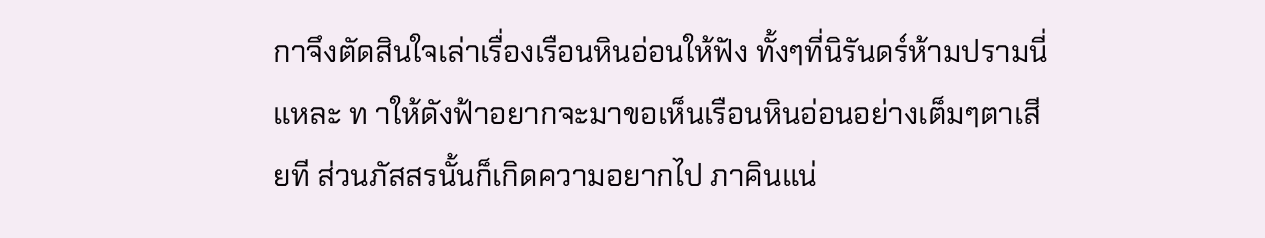กาจึงตัดสินใจเล่าเรื่องเรือนหินอ่อนให้ฟัง ทั้งๆที่นิรันดร์ห้ามปรามนี่แหละ ท าให้ดังฟ้าอยากจะมาขอเห็นเรือนหินอ่อนอย่างเต็มๆตาเสียที ส่วนภัสสรนั้นก็เกิดความอยากไป ภาคินแน่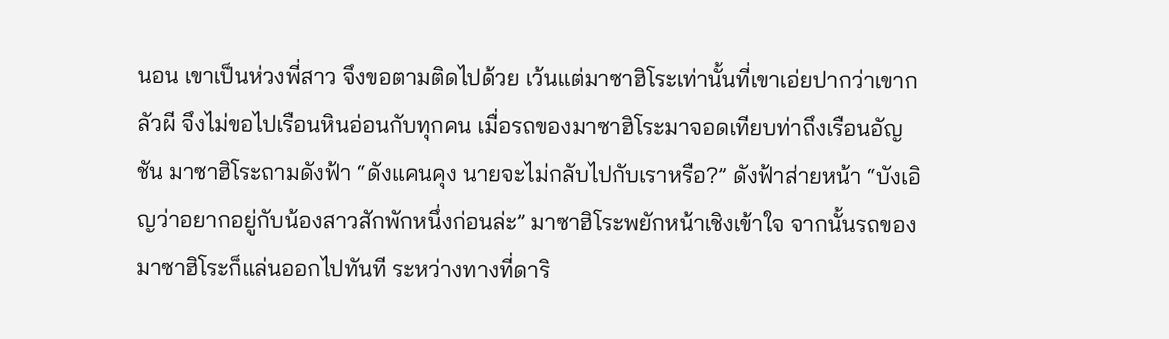นอน เขาเป็นห่วงพี่สาว จึงขอตามติดไปด้วย เว้นแต่มาซาฮิโระเท่านั้นที่เขาเอ่ยปากว่าเขากลัวผี จึงไม่ขอไปเรือนหินอ่อนกับทุกคน เมื่อรถของมาซาฮิโระมาจอดเทียบท่าถึงเรือนอัญชัน มาซาฮิโระถามดังฟ้า “ดังแคนคุง นายจะไม่กลับไปกับเราหรือ?” ดังฟ้าส่ายหน้า “บังเอิญว่าอยากอยู่กับน้องสาวสักพักหนึ่งก่อนล่ะ” มาซาฮิโระพยักหน้าเชิงเข้าใจ จากนั้นรถของมาซาฮิโระก็แล่นออกไปทันที ระหว่างทางที่ดาริ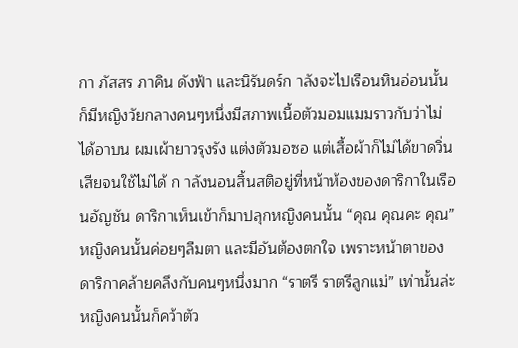กา ภัสสร ภาคิน ดังฟ้า และนิรันดร์ก าลังจะไปเรือนหินอ่อนนั้น ก็มีหญิงวัยกลางคนๆหนึ่งมีสภาพเนื้อตัวมอมแมมราวกับว่าไม่ได้อาบน ผมเผ้ายาวรุงรัง แต่งตัวมอซอ แต่เสื้อผ้าก็ไม่ได้ขาดวิ่นเสียจนใช้ไม่ได้ ก าลังนอนสิ้นสติอยู่ที่หน้าห้องของดาริกาในเรือนอัญชัน ดาริกาเห็นเข้าก็มาปลุกหญิงคนนั้น “คุณ คุณคะ คุณ” หญิงคนนั้นค่อยๆลืมตา และมีอันต้องตกใจ เพราะหน้าตาของดาริกาคล้ายคลึงกับคนๆหนึ่งมาก “ราตรี ราตรีลูกแม่” เท่านั้นล่ะ หญิงคนนั้นก็คว้าตัว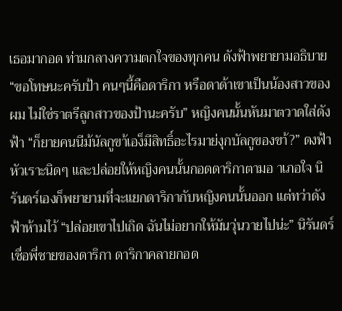เธอมากอด ท่ามกลางความตกใจของทุกคน ดังฟ้าพยายามอธิบาย “ขอโทษนะครับป้า คนๆนี้คือดาริกา หรือดาด้าเขาเป็นน้องสาวของผม ไม่ใช่ราตรีลูกสาวของป้านะครับ” หญิงคนนั้นหันมาตวาดใส่ดังฟ้า “ก็ยายคนนีม้นัลกูขา้เอง็มีสิทธิ์อะไรมาย่งุกบัลกูของขา้?” ดงฟ้าหัวเราะนิดๆ และปล่อยให้หญิงคนนั้นกอดดาริกาตามอ าเภอใจ นิรันดร์เองก็พยายามที่จะแยกดาริกากับหญิงคนนั้นออก แต่ทว่าดังฟ้าห้ามไว้ “ปล่อยเขาไปเถิด ฉันไม่อยากให้มันวุ่นวายไปน่ะ” นิรันดร์เชื่อพี่ชายของดาริกา ดาริกาคลายกอด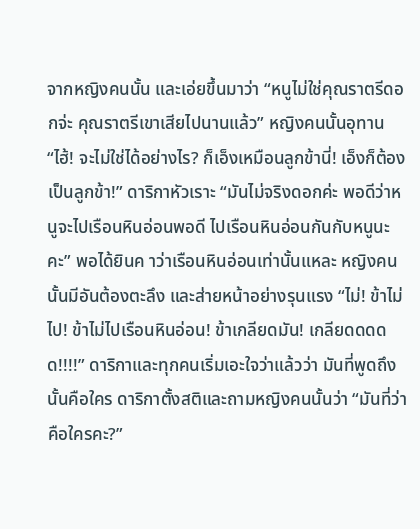จากหญิงคนนั้น และเอ่ยขึ้นมาว่า “หนูไม่ใช่คุณราตรีดอกจ่ะ คุณราตรีเขาเสียไปนานแล้ว” หญิงคนนั้นอุทาน “ไฮ้! จะไม่ใช่ได้อย่างไร? ก็เอ็งเหมือนลูกข้านี่! เอ็งก็ต้องเป็นลูกข้า!” ดาริกาหัวเราะ “มันไม่จริงดอกค่ะ พอดีว่าหนูจะไปเรือนหินอ่อนพอดี ไปเรือนหินอ่อนกันกับหนูนะคะ” พอได้ยินค าว่าเรือนหินอ่อนเท่านั้นแหละ หญิงคนนั้นมีอันต้องตะลึง และส่ายหน้าอย่างรุนแรง “ไม่! ข้าไม่ไป! ข้าไม่ไปเรือนหินอ่อน! ข้าเกลียดมัน! เกลียดดดดด!!!!” ดาริกาและทุกคนเริ่มเอะใจว่าแล้วว่า มันที่พูดถึงนั้นคือใคร ดาริกาตั้งสติและถามหญิงคนนั้นว่า “มันที่ว่าคือใครคะ?”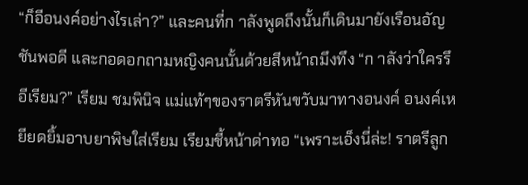“ก็อีอนงค์อย่างไรเล่า?” และคนที่ก าลังพูดถึงนั้นก็เดินมายังเรือนอัญชันพอดี และกอดอกถามหญิงคนนั้นด้วยสีหน้าถมึงทึง “ก าลังว่าใครรึอีเรียม?” เรียม ชมพินิจ แม่แท้ๆของราตรีหันขวับมาทางอนงค์ อนงค์เหยียดยิ้มอาบยาพิษใส่เรียม เรียมชี้หน้าด่าทอ “เพราะเอ็งนี่ล่ะ! ราตรีลูก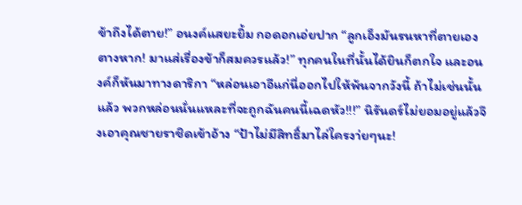ข้าถึงได้ตาย!” อนงค์แสยะยิ้ม กอดอกเอ่ยปาก “ลูกเอ็งมันรนหาที่ตายเองตางหาก! มาแส่เรื่องข้าก็สมควรแล้ว!” ทุกคนในที่นั้นได้ยินก็ตกใจ และอนงค์ก็หันมาทางดาริกา “หล่อนเอาอีแก่นี่ออกไปให้พ้นจากวังนี้ ถ้าไม่เช่นนั้นแล้ว พวกหล่อนนั่นแหละที่จะถูกฉันคนนี้เฉดหัว!!!” นิรันดร์ไม่ยอมอยู่แล้วจึงเอาคุณชายราชิดเข้าอ้าง “ป้าไม่มีสิทธิ์มาไล่ใครงา่ยๆนะ!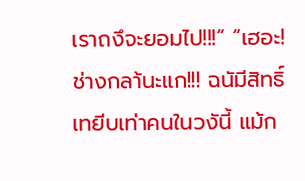เราถงึจะยอมไป!!!” “เฮอะ! ช่างกลา้นะแก!!! ฉนัมีสิทธิ์เทยีบเท่าคนในวงันี้ แม้ก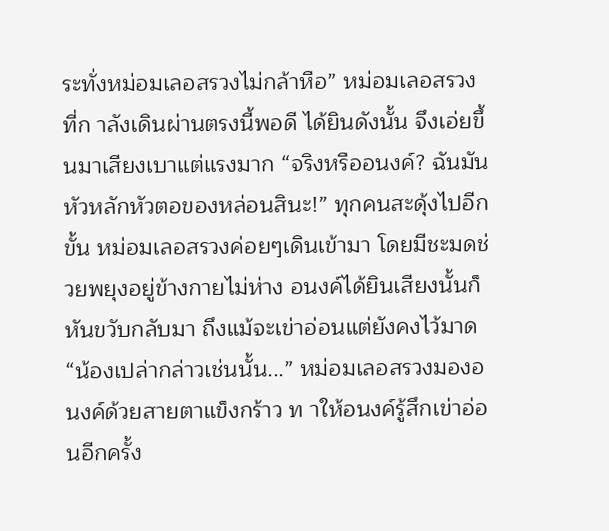ระทั่งหม่อมเลอสรวงไม่กล้าหือ” หม่อมเลอสรวงที่ก าลังเดินผ่านตรงนี้พอดี ได้ยินดังนั้น จึงเอ่ยขึ้นมาเสียงเบาแต่แรงมาก “จริงหรืออนงค์? ฉันมันหัวหลักหัวตอของหล่อนสินะ!” ทุกคนสะดุ้งไปอีกขั้น หม่อมเลอสรวงค่อยๆเดินเข้ามา โดยมีชะมดช่วยพยุงอยู่ข้างกายไม่ห่าง อนงค์ได้ยินเสียงนั้นก็หันขวับกลับมา ถึงแม้จะเข่าอ่อนแต่ยังคงไว้มาด “น้องเปล่ากล่าวเช่นนั้น...” หม่อมเลอสรวงมองอนงค์ด้วยสายตาแข็งกร้าว ท าให้อนงค์รู้สึกเข่าอ่อนอีกครั้ง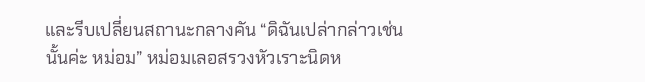และรีบเปลี่ยนสถานะกลางคัน “ดิฉันเปล่ากล่าวเช่นนั้นค่ะ หม่อม” หม่อมเลอสรวงหัวเราะนิดห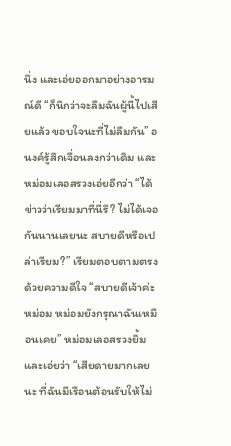นึ่ง และเอ่ยออกมาอย่างอารมณ์ดี “ก็นึกว่าจะลืมฉันผู้นี้ไปเสียแล้ว ขอบใจนะที่ไม่ลืมกัน” อนงค์รู้สึกเจื่อนลงกว่าเดิม และหม่อมเลอสรวงเอ่ยอีกว่า “ได้ข่าวว่าเรียมมาที่นี่รึ? ไม่ได้เจอกันนานเลยนะ สบายดีหรือเปล่าเรียม?” เรียมตอบตามตรงด้วยความดีใจ “สบายดีเจ้าค่ะหม่อม หม่อมยังกรุณาฉันเหมือนเคย” หม่อมเลอสรวงยิ้ม และเอ่ยว่า “เสียดายมากเลยนะ ที่ฉันมีเรือนต้อนรับให้ไม่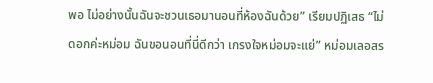พอ ไม่อย่างนั้นฉันจะชวนเธอมานอนที่ห้องฉันด้วย” เรียมปฏิเสธ “ไม่ดอกค่ะหม่อม ฉันขอนอนที่นี่ดีกว่า เกรงใจหม่อมจะแย่” หม่อมเลอสร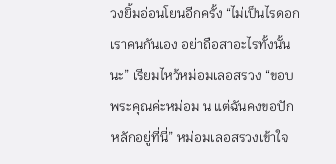วงยิ้มอ่อนโยนอีกครั้ง “ไม่เป็นไรดอกเราคนกันเอง อย่าถือสาอะไรทั้งนั้นนะ” เรียมไหว้หม่อมเลอสรวง “ขอบพระคุณค่ะหม่อม น แต่ฉันคงขอปักหลักอยู่ที่นี่” หม่อมเลอสรวงเข้าใจ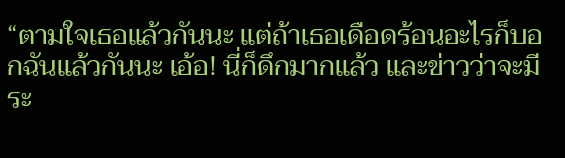“ตามใจเธอแล้วกันนะ แต่ถ้าเธอเดือดร้อนอะไรก็บอกฉันแล้วกันนะ เอ้อ! นี่ก็ดึกมากแล้ว และข่าวว่าจะมีระ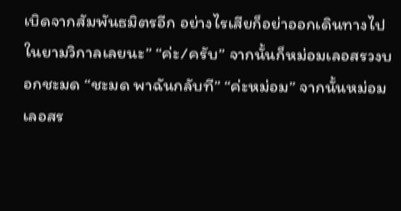เบิดจากสัมพันธมิตรอีก อย่างไรเสียก็อย่าออกเดินทางไปในยามวิกาลเลยนะ” “ค่ะ/ครับ” จากนั้นก็หม่อมเลอสรวงบอกชะมด “ชะมด พาฉันกลับที” “ค่ะหม่อม” จากนั้นหม่อมเลอสร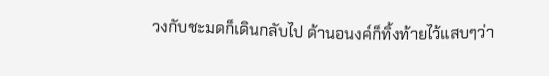วงกับชะมดก็เดินกลับไป ด้านอนงค์ก็ทิ้งท้ายไว้แสบๆว่า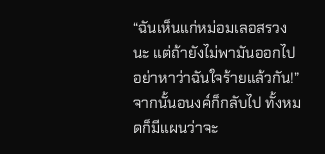“ฉันเห็นแก่หม่อมเลอสรวงนะ แต่ถ้ายังไม่พามันออกไป อย่าหาว่าฉันใจร้ายแล้วกัน!” จากนั้นอนงค์ก็กลับไป ทั้งหมดก็มีแผนว่าจะ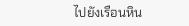ไปยังเรือนหิน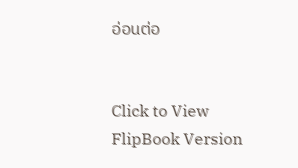อ่อนต่อ


Click to View FlipBook Version